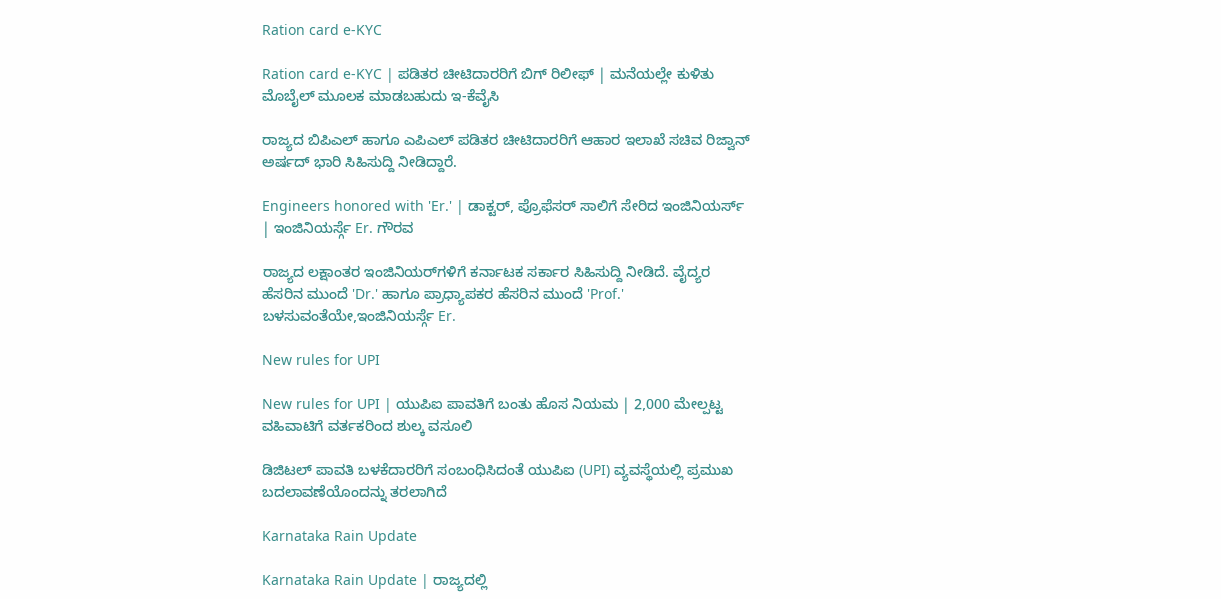Ration card e-KYC

Ration card e-KYC | ಪಡಿತರ ಚೀಟಿದಾರರಿಗೆ ಬಿಗ್ ರಿಲೀಫ್ | ಮನೆಯಲ್ಲೇ ಕುಳಿತು ಮೊಬೈಲ್ ಮೂಲಕ ಮಾಡಬಹುದು ಇ-ಕೆವೈಸಿ

ರಾಜ್ಯದ ಬಿಪಿಎಲ್ ಹಾಗೂ ಎಪಿಎಲ್ ಪಡಿತರ ಚೀಟಿದಾರರಿಗೆ ಆಹಾರ ಇಲಾಖೆ ಸಚಿವ ರಿಜ್ವಾನ್ ಅರ್ಷದ್ ಭಾರಿ ಸಿಹಿಸುದ್ದಿ ನೀಡಿದ್ದಾರೆ.

Engineers honored with 'Er.' | ಡಾಕ್ಟರ್, ಪ್ರೊಫೆಸರ್ ಸಾಲಿಗೆ ಸೇರಿದ ಇಂಜಿನಿಯರ್ಸ್ | ಇಂಜಿನಿಯರ್ಸ್ಗೆ Er. ಗೌರವ

ರಾಜ್ಯದ ಲಕ್ಷಾಂತರ ಇಂಜಿನಿಯರ್‌ಗಳಿಗೆ ಕರ್ನಾಟಕ ಸರ್ಕಾರ ಸಿಹಿಸುದ್ದಿ ನೀಡಿದೆ. ವೈದ್ಯರ ಹೆಸರಿನ ಮುಂದೆ 'Dr.' ಹಾಗೂ ಪ್ರಾಧ್ಯಾಪಕರ ಹೆಸರಿನ ಮುಂದೆ 'Prof.' ಬಳಸುವಂತೆಯೇ,ಇಂಜಿನಿಯರ್ಸ್ಗೆ Er.

New rules for UPI

New rules for UPI | ಯುಪಿಐ ಪಾವತಿಗೆ ಬಂತು ಹೊಸ ನಿಯಮ | 2,000 ಮೇಲ್ಪಟ್ಟ ವಹಿವಾಟಿಗೆ ವರ್ತಕರಿಂದ ಶುಲ್ಕ ವಸೂಲಿ

ಡಿಜಿಟಲ್ ಪಾವತಿ ಬಳಕೆದಾರರಿಗೆ ಸಂಬಂಧಿಸಿದಂತೆ ಯುಪಿಐ (UPI) ವ್ಯವಸ್ಥೆಯಲ್ಲಿ ಪ್ರಮುಖ ಬದಲಾವಣೆಯೊಂದನ್ನು ತರಲಾಗಿದೆ

Karnataka Rain Update

Karnataka Rain Update | ರಾಜ್ಯದಲ್ಲಿ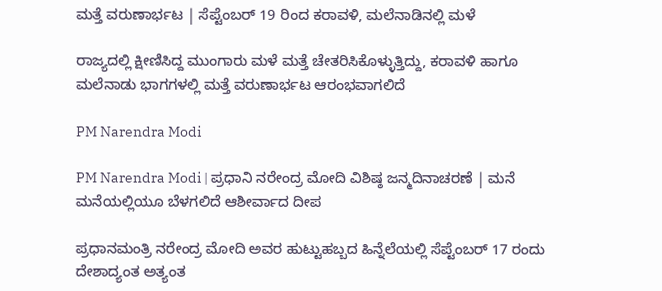ಮತ್ತೆ ವರುಣಾರ್ಭಟ | ಸೆಪ್ಟೆಂಬರ್ 19 ರಿಂದ ಕರಾವಳಿ, ಮಲೆನಾಡಿನಲ್ಲಿ ಮಳೆ

ರಾಜ್ಯದಲ್ಲಿ ಕ್ಷೀಣಿಸಿದ್ದ ಮುಂಗಾರು ಮಳೆ ಮತ್ತೆ ಚೇತರಿಸಿಕೊಳ್ಳುತ್ತಿದ್ದು, ಕರಾವಳಿ ಹಾಗೂ ಮಲೆನಾಡು ಭಾಗಗಳಲ್ಲಿ ಮತ್ತೆ ವರುಣಾರ್ಭಟ ಆರಂಭವಾಗಲಿದೆ

PM Narendra Modi

PM Narendra Modi | ಪ್ರಧಾನಿ ನರೇಂದ್ರ ಮೋದಿ ವಿಶಿಷ್ಠ ಜನ್ಮದಿನಾಚರಣೆ | ಮನೆ ಮನೆಯಲ್ಲಿಯೂ ಬೆಳಗಲಿದೆ ಆಶೀರ್ವಾದ ದೀಪ

ಪ್ರಧಾನಮಂತ್ರಿ ನರೇಂದ್ರ ಮೋದಿ ಅವರ ಹುಟ್ಟುಹಬ್ಬದ ಹಿನ್ನೆಲೆಯಲ್ಲಿ ಸೆಪ್ಟೆಂಬರ್ 17 ರಂದು ದೇಶಾದ್ಯಂತ ಅತ್ಯಂತ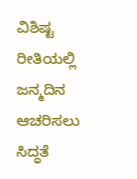ವಿಶಿಷ್ಟ ರೀತಿಯಲ್ಲಿ ಜನ್ಮದಿನ ಆಚರಿಸಲು ಸಿದ್ಧತೆ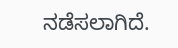ನಡೆಸಲಾಗಿದೆ.